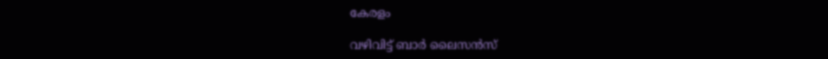കേരളം

വഴിവിട്ട് ബാർ ലൈസൻസ്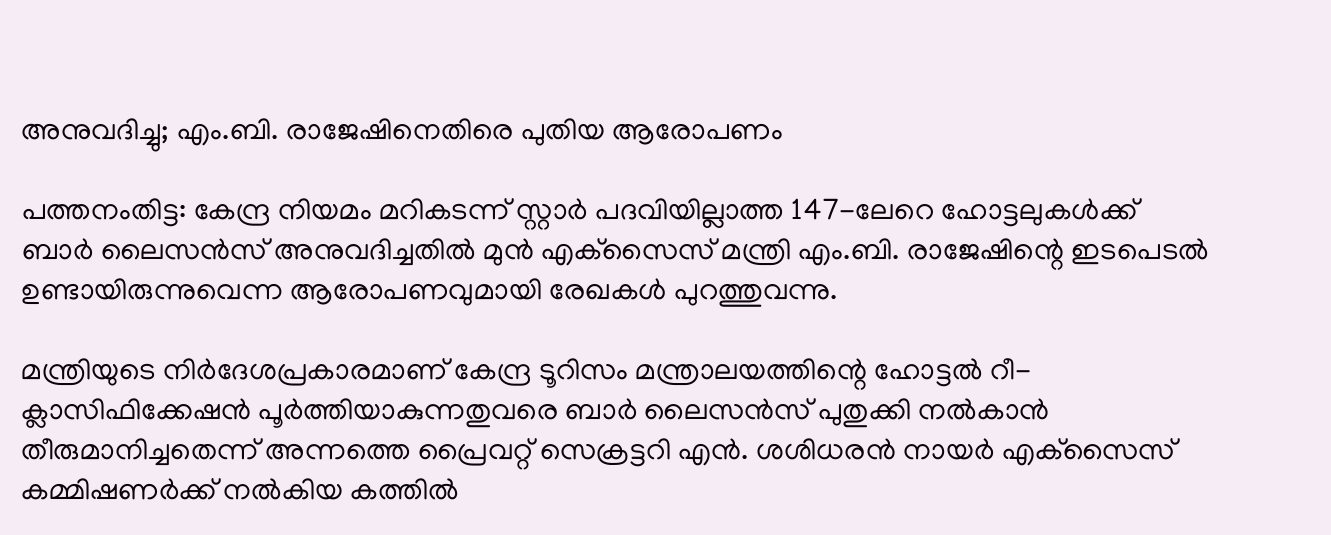അനുവദിച്ചു; എം.ബി. രാജേഷിനെതിരെ പുതിയ ആരോപണം

പത്തനംതിട്ട: കേന്ദ്ര നിയമം മറികടന്ന് സ്റ്റാർ പദവിയില്ലാത്ത 147-ലേറെ ഹോട്ടലുകൾക്ക് ബാർ ലൈസൻസ് അനുവദിച്ചതിൽ മുൻ എക്‌സൈസ് മന്ത്രി എം.ബി. രാജേഷിന്റെ ഇടപെടൽ ഉണ്ടായിരുന്നുവെന്ന ആരോപണവുമായി രേഖകൾ പുറത്തുവന്നു.

മന്ത്രിയുടെ നിർദേശപ്രകാരമാണ് കേന്ദ്ര ടൂറിസം മന്ത്രാലയത്തിന്റെ ഹോട്ടൽ റീ-ക്ലാസിഫിക്കേഷൻ പൂർത്തിയാകുന്നതുവരെ ബാർ ലൈസൻസ് പുതുക്കി നൽകാൻ തീരുമാനിച്ചതെന്ന് അന്നത്തെ പ്രൈവറ്റ് സെക്രട്ടറി എൻ. ശശിധരൻ നായർ എക്‌സൈസ് കമ്മിഷണർക്ക് നൽകിയ കത്തിൽ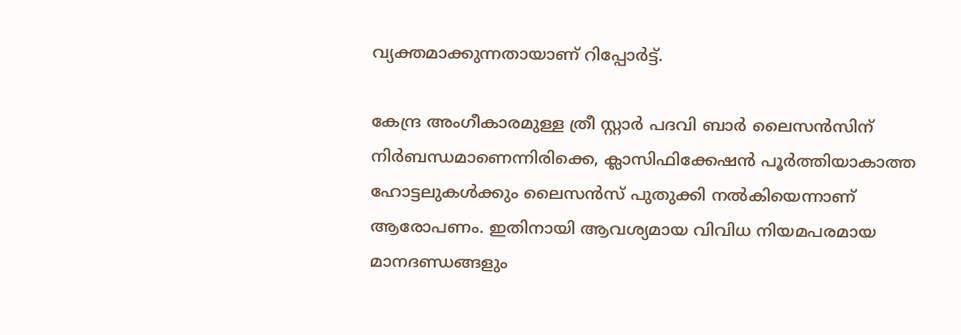വ്യക്തമാക്കുന്നതായാണ് റിപ്പോർട്ട്.

കേന്ദ്ര അംഗീകാരമുള്ള ത്രീ സ്റ്റാർ പദവി ബാർ ലൈസൻസിന് നിർബന്ധമാണെന്നിരിക്കെ, ക്ലാസിഫിക്കേഷൻ പൂർത്തിയാകാത്ത ഹോട്ടലുകൾക്കും ലൈസൻസ് പുതുക്കി നൽകിയെന്നാണ് ആരോപണം. ഇതിനായി ആവശ്യമായ വിവിധ നിയമപരമായ മാനദണ്ഡങ്ങളും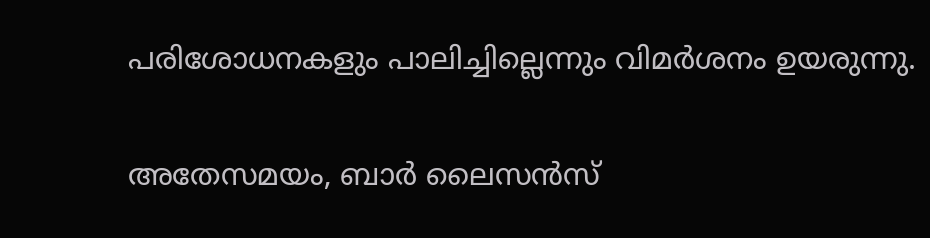പരിശോധനകളും പാലിച്ചില്ലെന്നും വിമർശനം ഉയരുന്നു.

അതേസമയം, ബാർ ലൈസൻസ്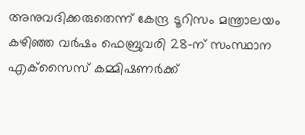അനുവദിക്കരുതെന്ന് കേന്ദ്ര ടൂറിസം മന്ത്രാലയം കഴിഞ്ഞ വർഷം ഫെബ്രുവരി 28-ന് സംസ്ഥാന എക്‌സൈസ് കമ്മിഷണർക്ക്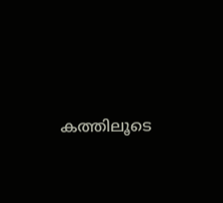കത്തിലൂടെ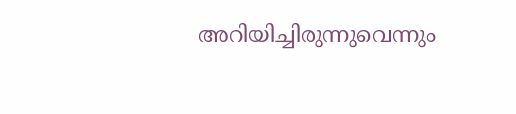അറിയിച്ചിരുന്നുവെന്നും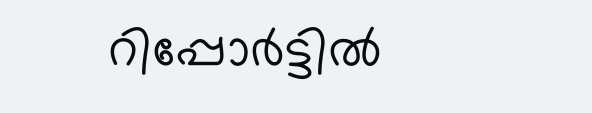റിപ്പോർട്ടിൽ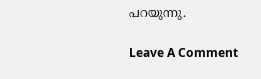പറയുന്നു.

Leave A Comment